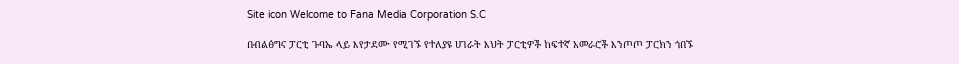Site icon Welcome to Fana Media Corporation S.C

በብልፅግና ፓርቲ ጉባኤ ላይ እየታደሙ የሚገኙ የተለያዩ ሀገራት እህት ፓርቲዎች ከፍተኛ አመራሮች እንጦጦ ፓርክን ጎበኙ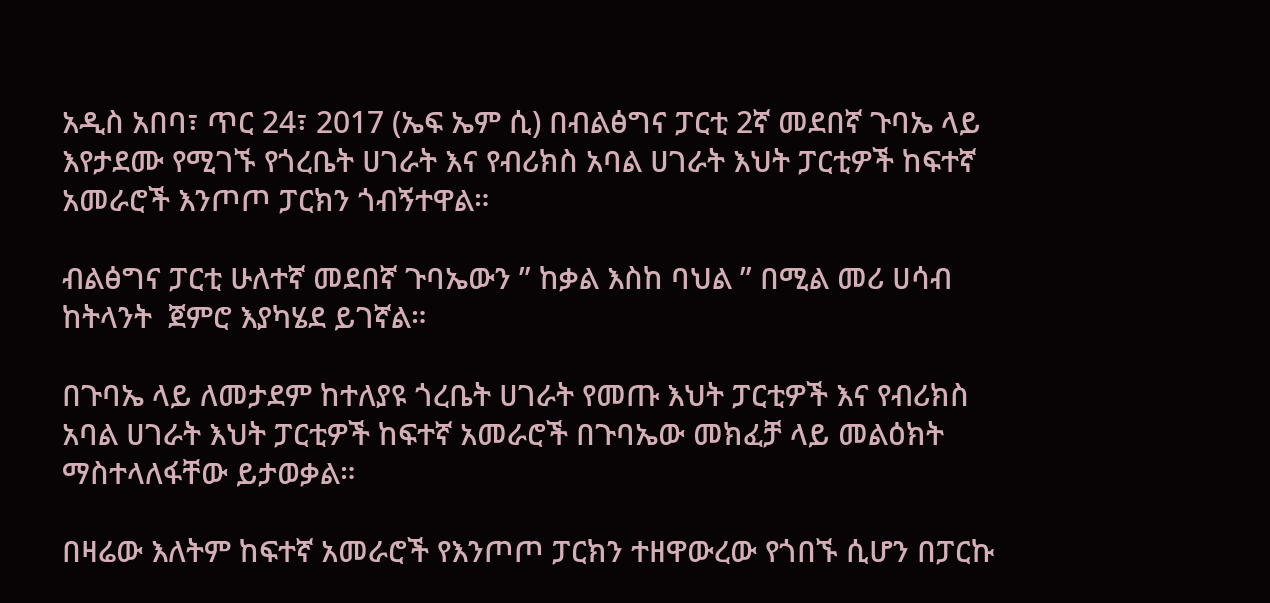አዲስ አበባ፣ ጥር 24፣ 2017 (ኤፍ ኤም ሲ) በብልፅግና ፓርቲ 2ኛ መደበኛ ጉባኤ ላይ እየታደሙ የሚገኙ የጎረቤት ሀገራት እና የብሪክስ አባል ሀገራት እህት ፓርቲዎች ከፍተኛ አመራሮች እንጦጦ ፓርክን ጎብኝተዋል።

ብልፅግና ፓርቲ ሁለተኛ መደበኛ ጉባኤውን ” ከቃል እስከ ባህል ” በሚል መሪ ሀሳብ  ከትላንት  ጀምሮ እያካሄደ ይገኛል።

በጉባኤ ላይ ለመታደም ከተለያዩ ጎረቤት ሀገራት የመጡ እህት ፓርቲዎች እና የብሪክስ አባል ሀገራት እህት ፓርቲዎች ከፍተኛ አመራሮች በጉባኤው መክፈቻ ላይ መልዕክት ማስተላለፋቸው ይታወቃል።

በዛሬው እለትም ከፍተኛ አመራሮች የእንጦጦ ፓርክን ተዘዋውረው የጎበኙ ሲሆን በፓርኩ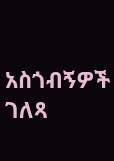አስጎብኝዎች ገለጻ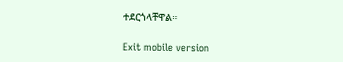ተደርጎላቸዋል።

Exit mobile version